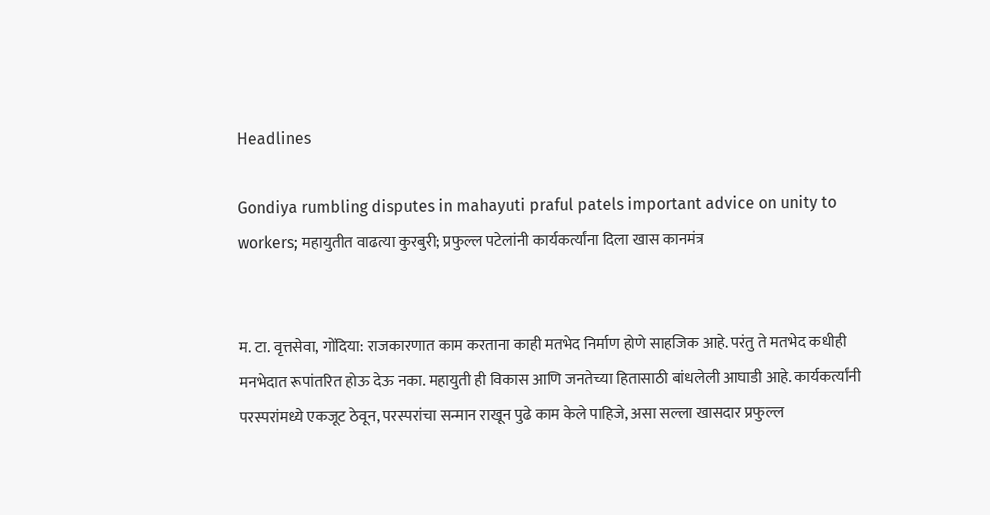Headlines

Gondiya rumbling disputes in mahayuti praful patels important advice on unity to workers; महायुतीत वाढत्या कुरबुरी; प्रफुल्ल पटेलांनी कार्यकर्त्यांना दिला खास कानमंत्र


म. टा. वृत्तसेवा, गोंदिया: राजकारणात काम करताना काही मतभेद निर्माण होणे साहजिक आहे. परंतु ते मतभेद कधीही मनभेदात रूपांतरित होऊ देऊ नका. महायुती ही विकास आणि जनतेच्या हितासाठी बांधलेली आघाडी आहे. कार्यकर्त्यांनी परस्परांमध्ये एकजूट ठेवून, परस्परांचा सन्मान राखून पुढे काम केले पाहिजे, असा सल्ला खासदार प्रफुल्ल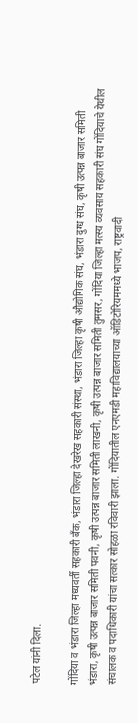पटेल यांनी दिला.

गोंदिया व भंडारा जिल्हा मध्यवर्ती सहकारी बँक, भंडारा जिल्हा देखरेख सहकारी संस्था, भंडारा जिल्हा कृषी औद्योगिक संघ, भंडारा दुग्ध संघ, कृषी उत्पन्न बाजार समिती भंडारा, कृषी उत्पन्न बाजार समिती पवनी, कृषी उत्पन्न बाजार समिती लाखनी, कृषी उत्पन्न बाजार समिती तुमसर, गोंदिया जिल्हा मत्स्य व्यवसाय सहकारी संघ गोंदियाचे येथील संचालक व पदाधिकारी यांचा सत्कार सोहळा रविवारी झाला. गोंदियातील एनएमडी महाविद्यालयाच्या ऑडिटोरियममध्ये भाजप, राष्ट्रवादी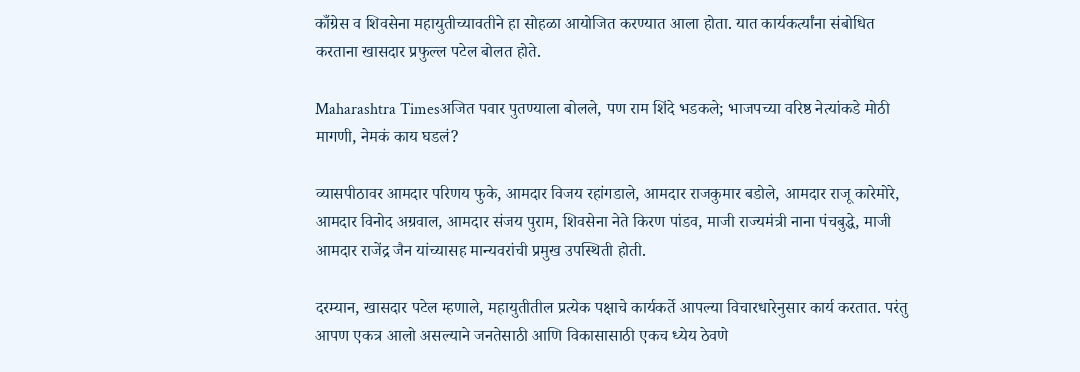काँग्रेस व शिवसेना महायुतीच्यावतीने हा सोहळा आयोजित करण्यात आला होता. यात कार्यकर्त्यांना संबोधित करताना खासदार प्रफुल्ल पटेल बोलत होते.

Maharashtra Timesअजित पवार पुतण्याला बोलले, पण राम शिंदे भडकले; भाजपच्या वरिष्ठ नेत्यांकडे मोठी मागणी, नेमकं काय घडलं?

व्यासपीठावर आमदार परिणय फुके, आमदार विजय रहांगडाले, आमदार राजकुमार बडोले, आमदार राजू कारेमोरे, आमदार विनोद अग्रवाल, आमदार संजय पुराम, शिवसेना नेते किरण पांडव, माजी राज्यमंत्री नाना पंचबुद्धे, माजी आमदार राजेंद्र जैन यांच्यासह मान्यवरांची प्रमुख उपस्थिती होती.

दरम्यान, खासदार पटेल म्हणाले, महायुतीतील प्रत्येक पक्षाचे कार्यकर्ते आपल्या विचारधारेनुसार कार्य करतात. परंतु आपण एकत्र आलो असल्याने जनतेसाठी आणि विकासासाठी एकच ध्येय ठेवणे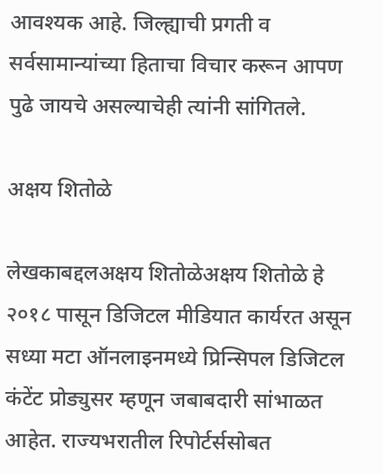आवश्यक आहे. जिल्ह्याची प्रगती व सर्वसामान्यांच्या हिताचा विचार करून आपण पुढे जायचे असल्याचेही त्यांनी सांगितले.

अक्षय शितोळे

लेखकाबद्दलअक्षय शितोळेअक्षय शितोळे हे २०१८ पासून डिजिटल मीडियात कार्यरत असून सध्या मटा ऑनलाइनमध्ये प्रिन्सिपल डिजिटल कंटेंट प्रोड्युसर म्हणून जबाबदारी सांभाळत आहेत. राज्यभरातील रिपोर्टर्ससोबत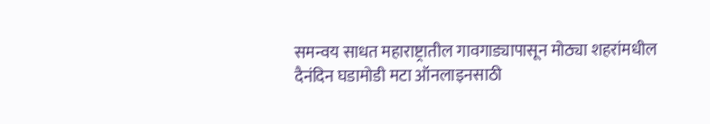समन्वय साधत महाराष्ट्रातील गावगाड्यापासून मोठ्या शहरांमधील दैनंदिन घडामोडी मटा ऑनलाइनसाठी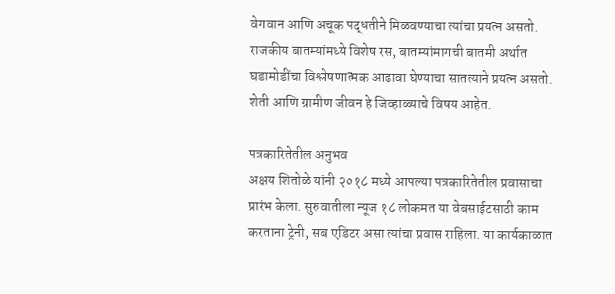वेगवान आणि अचूक पद्धतीने मिळवण्याचा त्यांचा प्रयत्न असतो. राजकीय बातम्यांमध्ये विशेष रस, बातम्यांमागची बातमी अर्थात घडामोडींचा विश्लेषणात्मक आढावा घेण्याचा सातत्याने प्रयत्न असतो. शेती आणि ग्रामीण जीवन हे जिव्हाळ्याचे विषय आहेत.

पत्रकारितेतील अनुभव
अक्षय शितोळे यांनी २०१८ मध्ये आपल्या पत्रकारितेतील प्रवासाचा प्रारंभ केला. सुरुवातीला न्यूज १८ लोकमत या वेबसाईटसाठी काम करताना ट्रेनी, सब एडिटर असा त्यांचा प्रवास राहिला. या कार्यकाळात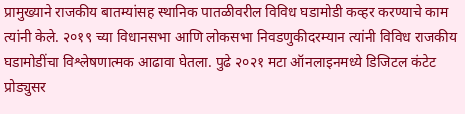प्रामुख्याने राजकीय बातम्यांसह स्थानिक पातळीवरील विविध घडामोडी कव्हर करण्याचे काम त्यांनी केले. २०१९ च्या विधानसभा आणि लोकसभा निवडणुकीदरम्यान त्यांनी विविध राजकीय घडामोडींचा विश्लेषणात्मक आढावा घेतला. पुढे २०२१ मटा ऑनलाइनमध्ये डिजिटल कंटेट प्रोड्युसर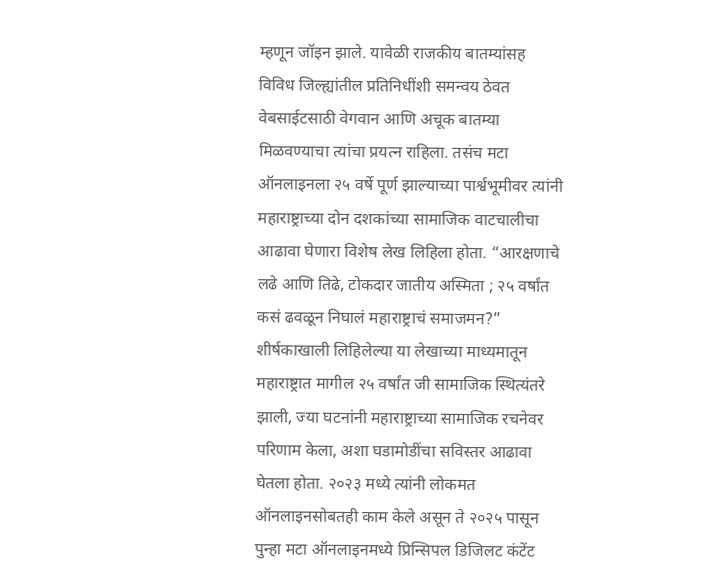म्हणून जॉइन झाले. यावेळी राजकीय बातम्यांसह विविध जिल्ह्यांतील प्रतिनिधींशी समन्वय ठेवत वेबसाईटसाठी वेगवान आणि अचूक बातम्या मिळवण्याचा त्यांचा प्रयत्न राहिला. तसंच मटा ऑनलाइनला २५ वर्षे पूर्ण झाल्याच्या पार्श्वभूमीवर त्यांनी महाराष्ट्राच्या दोन दशकांच्या सामाजिक वाटचालीचा आढावा घेणारा विशेष लेख लिहिला होता. “आरक्षणाचे लढे आणि तिढे, टोकदार जातीय अस्मिता ; २५ वर्षांत कसं ढवळून निघालं महाराष्ट्राचं समाजमन?” शीर्षकाखाली लिहिलेल्या या लेखाच्या माध्यमातून महाराष्ट्रात मागील २५ वर्षांत जी सामाजिक स्थित्यंतरे झाली, ज्या घटनांनी महाराष्ट्राच्या सामाजिक रचनेवर परिणाम केला, अशा घडामोडींचा सविस्तर आढावा घेतला होता. २०२३ मध्ये त्यांनी लोकमत ऑनलाइनसोबतही काम केले असून ते २०२५ पासून पुन्हा मटा ऑनलाइनमध्ये प्रिन्सिपल डिजिलट कंटेंट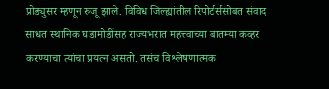प्रोड्युसर म्हणून रुजू झाले. विविध जिल्ह्यांतील रिपोर्टर्ससोबत संवाद साधत स्थानिक घडामोडींसह राज्यभरात महत्त्वाच्या बातम्या कव्हर करण्याचा त्यांचा प्रयत्न असतो. तसंच विश्लेषणात्मक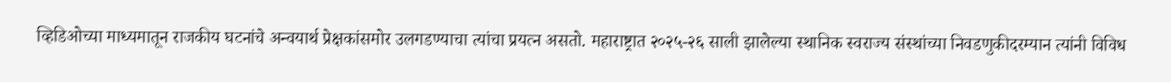व्हिडिओच्या माध्यमातून राजकीय घटनांचे अन्वयार्थ प्रेक्षकांसमोर उलगडण्याचा त्यांचा प्रयत्न असतो. महाराष्ट्रात २०२५-२६ साली झालेल्या स्थानिक स्वराज्य संस्थांच्या निवडणुकीदरम्यान त्यांनी विविध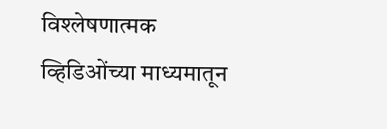विश्लेषणात्मक व्हिडिओंच्या माध्यमातून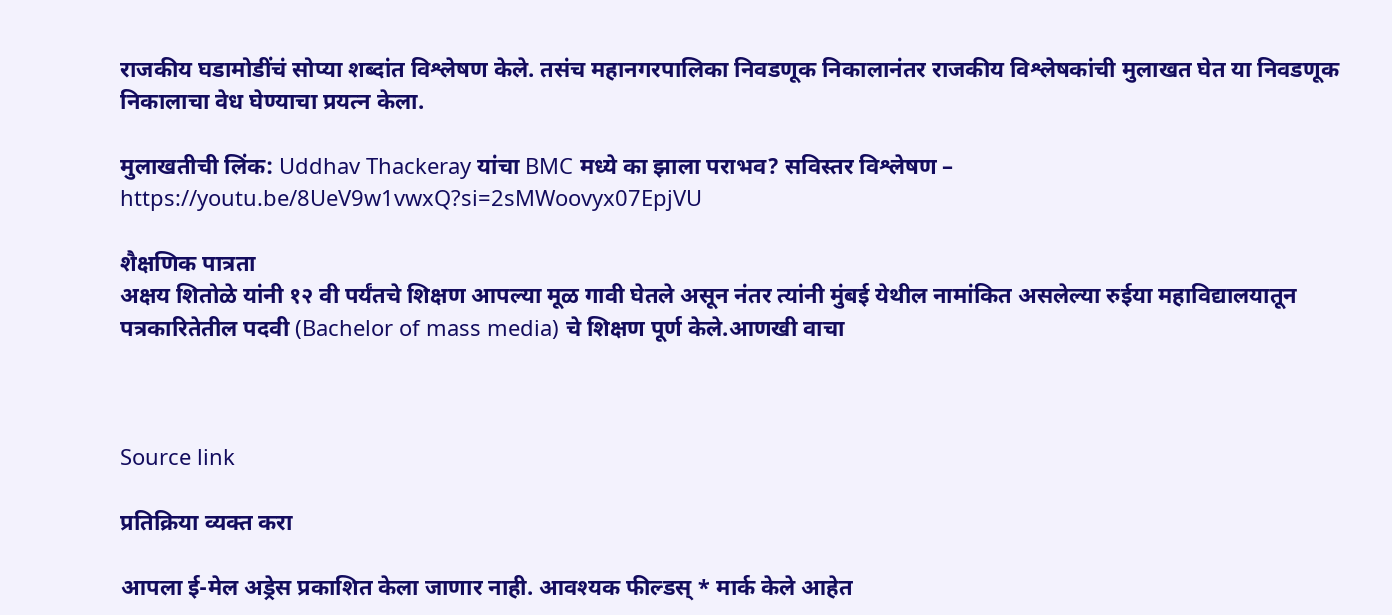राजकीय घडामोडींचं सोप्या शब्दांत विश्लेषण केले. तसंच महानगरपालिका निवडणूक निकालानंतर राजकीय विश्लेषकांची मुलाखत घेत या निवडणूक निकालाचा वेध घेण्याचा प्रयत्न केला.

मुलाखतीची लिंक: Uddhav Thackeray यांचा BMC मध्ये का झाला पराभव? सविस्तर विश्लेषण – https://youtu.be/8UeV9w1vwxQ?si=2sMWoovyx07EpjVU

शैक्षणिक पात्रता
अक्षय शितोळे यांनी १२ वी पर्यंतचे शिक्षण आपल्या मूळ गावी घेतले असून नंतर त्यांनी मुंबई येथील नामांकित असलेल्या रुईया महाविद्यालयातून पत्रकारितेतील पदवी (Bachelor of mass media) चे शिक्षण पूर्ण केले.आणखी वाचा



Source link

प्रतिक्रिया व्यक्त करा

आपला ई-मेल अड्रेस प्रकाशित केला जाणार नाही. आवश्यक फील्डस् * मार्क केले आहेत